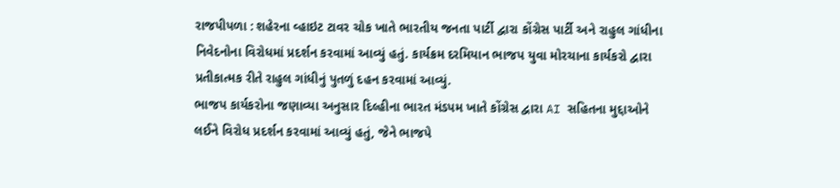રાજપીપળા : શહેરના વ્હાઇટ ટાવર ચોક ખાતે ભારતીય જનતા પાર્ટી દ્વારા કોંગ્રેસ પાર્ટી અને રાહુલ ગાંધીના નિવેદનોના વિરોધમાં પ્રદર્શન કરવામાં આવ્યું હતું. કાર્યક્રમ દરમિયાન ભાજપ યુવા મોરચાના કાર્યકરો દ્વારા પ્રતીકાત્મક રીતે રાહુલ ગાંધીનું પુતળું દહન કરવામાં આવ્યું.
ભાજપ કાર્યકરોના જણાવ્યા અનુસાર દિલ્હીના ભારત મંડપમ ખાતે કોંગ્રેસ દ્વારા AI સહિતના મુદ્દાઓને લઈને વિરોધ પ્રદર્શન કરવામાં આવ્યું હતું, જેને ભાજપે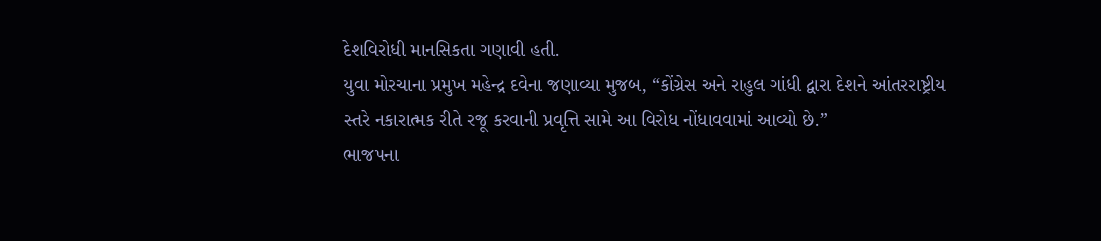દેશવિરોધી માનસિકતા ગણાવી હતી.
યુવા મોરચાના પ્રમુખ મહેન્દ્ર દવેના જણાવ્યા મુજબ, “કોંગ્રેસ અને રાહુલ ગાંધી દ્વારા દેશને આંતરરાષ્ટ્રીય સ્તરે નકારાત્મક રીતે રજૂ કરવાની પ્રવૃત્તિ સામે આ વિરોધ નોંધાવવામાં આવ્યો છે.”
ભાજપના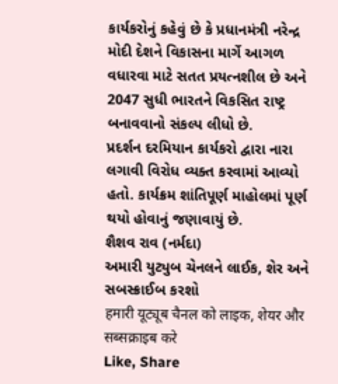કાર્યકરોનું કહેવું છે કે પ્રધાનમંત્રી નરેન્દ્ર મોદી દેશને વિકાસના માર્ગે આગળ વધારવા માટે સતત પ્રયત્નશીલ છે અને 2047 સુધી ભારતને વિકસિત રાષ્ટ્ર બનાવવાનો સંકલ્પ લીધો છે.
પ્રદર્શન દરમિયાન કાર્યકરો દ્વારા નારા લગાવી વિરોધ વ્યક્ત કરવામાં આવ્યો હતો. કાર્યક્રમ શાંતિપૂર્ણ માહોલમાં પૂર્ણ થયો હોવાનું જણાવાયું છે.
શૈશવ રાવ (નર્મદા)
અમારી યુટ્યુબ ચેનલને લાઈક, શેર અને સબસ્ક્રાઈબ કરશો
हमारी यूट्यूब चैनल को लाइक, शेयर और सब्सक्राइब करे
Like, Share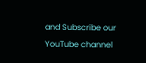and Subscribe our YouTube channel